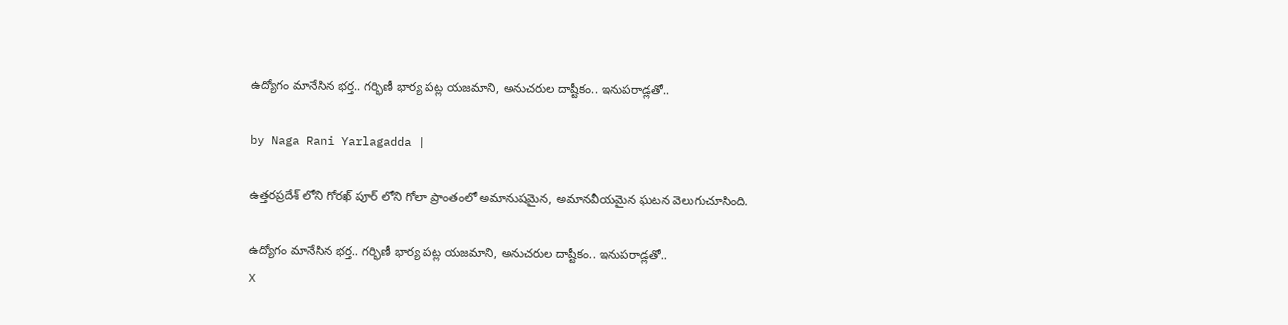ఉద్యోగం మానేసిన భర్త.. గర్భిణీ భార్య పట్ల యజమాని, అనుచరుల దాష్టీకం.. ఇనుపరాడ్లతో..

by Naga Rani Yarlagadda |

ఉత్తరప్రదేశ్ లోని గోరఖ్ పూర్ లోని గోలా ప్రాంతంలో అమానుషమైన, అమానవీయమైన ఘటన వెలుగుచూసింది.

ఉద్యోగం మానేసిన భర్త.. గర్భిణీ భార్య పట్ల యజమాని, అనుచరుల దాష్టీకం.. ఇనుపరాడ్లతో..
X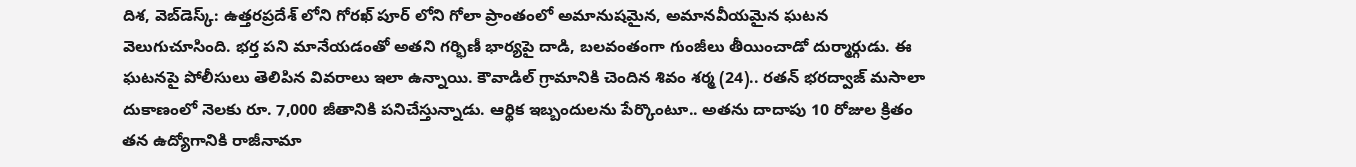దిశ, వెబ్‌డెస్క్: ఉత్తరప్రదేశ్ లోని గోరఖ్ పూర్ లోని గోలా ప్రాంతంలో అమానుషమైన, అమానవీయమైన ఘటన వెలుగుచూసింది. భర్త పని మానేయడంతో అతని గర్భిణీ భార్యపై దాడి, బలవంతంగా గుంజీలు తీయించాడో దుర్మార్గుడు. ఈ ఘటనపై పోలీసులు తెలిపిన వివరాలు ఇలా ఉన్నాయి. కౌవాడిల్ గ్రామానికి చెందిన శివం శర్మ (24).. రతన్ భరద్వాజ్ మసాలా దుకాణంలో నెలకు రూ. 7,000 జీతానికి పనిచేస్తున్నాడు. ఆర్థిక ఇబ్బందులను పేర్కొంటూ.. అతను దాదాపు 10 రోజుల క్రితం తన ఉద్యోగానికి రాజీనామా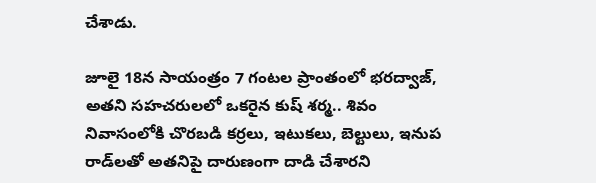చేశాడు.

జూలై 18న సాయంత్రం 7 గంటల ప్రాంతంలో భరద్వాజ్, అతని సహచరులలో ఒకరైన కుష్ శర్మ.. శివం నివాసంలోకి చొరబడి కర్రలు, ఇటుకలు, బెల్టులు, ఇనుప రాడ్‌లతో అతనిపై దారుణంగా దాడి చేశారని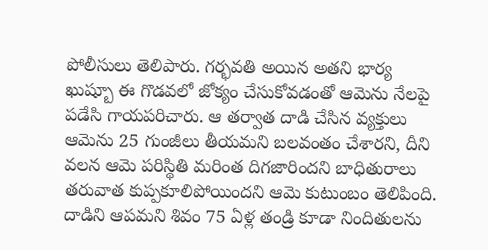పోలీసులు తెలిపారు. గర్భవతి అయిన అతని భార్య ఖుష్బూ ఈ గొడవలో జోక్యం చేసుకోవడంతో ఆమెను నేలపై పడేసి గాయపరిచారు. ఆ తర్వాత దాడి చేసిన వ్యక్తులు ఆమెను 25 గుంజీలు తీయమని బలవంతం చేశారని, దీని వలన ఆమె పరిస్థితి మరింత దిగజారిందని బాధితురాలు తరువాత కుప్పకూలిపోయిందని ఆమె కుటుంబం తెలిపింది. దాడిని ఆపమని శివం 75 ఏళ్ల తండ్రి కూడా నిందితులను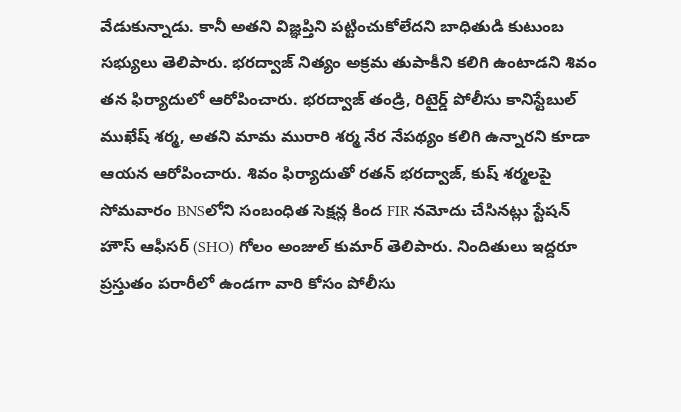వేడుకున్నాడు. కానీ అతని విజ్ఞప్తిని పట్టించుకోలేదని బాధితుడి కుటుంబ సభ్యులు తెలిపారు. భరద్వాజ్ నిత్యం అక్రమ తుపాకీని కలిగి ఉంటాడని శివం తన ఫిర్యాదులో ఆరోపించారు. భరద్వాజ్ తండ్రి, రిటైర్డ్ పోలీసు కానిస్టేబుల్ ముఖేష్ శర్మ, అతని మామ మురారి శర్మ నేర నేపథ్యం కలిగి ఉన్నారని కూడా ఆయన ఆరోపించారు. శివం ఫిర్యాదుతో రతన్ భరద్వాజ్, కుష్ శర్మలపై సోమవారం BNSలోని సంబంధిత సెక్షన్ల కింద FIR నమోదు చేసినట్లు స్టేషన్ హౌస్ ఆఫీసర్ (SHO) గోలం అంజుల్ కుమార్ తెలిపారు. నిందితులు ఇద్దరూ ప్రస్తుతం పరారీలో ఉండగా వారి కోసం పోలీసు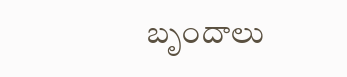బృందాలు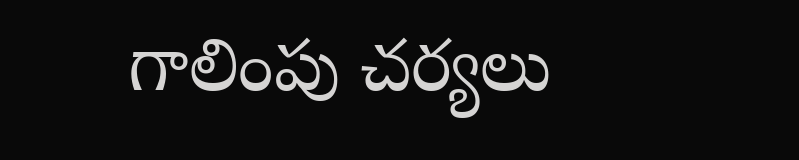గాలింపు చర్యలు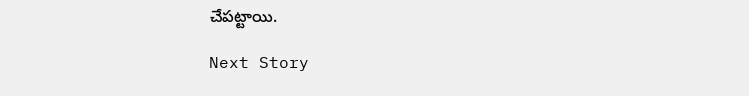చేపట్టాయి.

Next Story